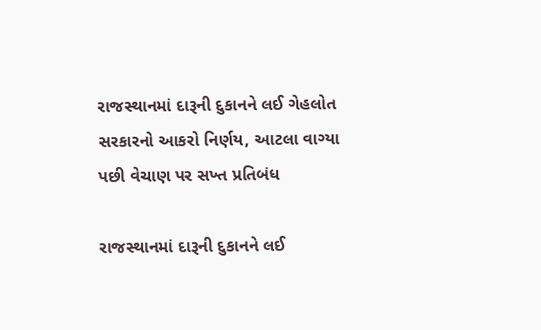રાજસ્થાનમાં દારૂની દુકાનને લઈ ગેહલોત સરકારનો આકરો નિર્ણય, આટલા વાગ્યા પછી વેચાણ પર સખ્ત પ્રતિબંધ

રાજસ્થાનમાં દારૂની દુકાનને લઈ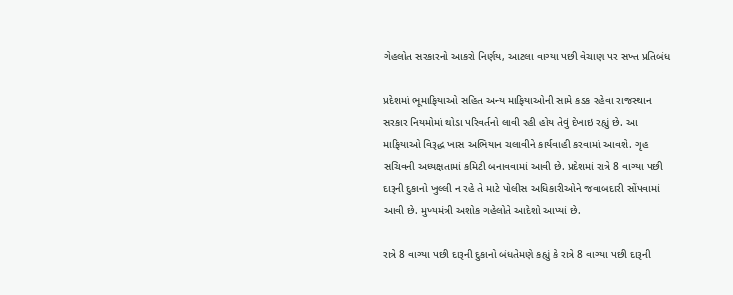ગેહલોત સરકારનો આકરો નિર્ણય, આટલા વાગ્યા પછી વેચાણ પર સખ્ત પ્રતિબંધ

પ્રદેશમાં ભૂમાફિયાઓ સહિત અન્ય માફિયાઓની સામે કડક રહેવા રાજસ્થાન સરકાર નિયમોમાં થોડા પરિવર્તનો લાવી રહી હોય તેવું દેખાઇ રહ્યું છે. આ માફિયાઓ વિરૂદ્ધ ખાસ અભિયાન ચલાવીને કાર્યવાહી કરવામાં આવશે. ગૃહ સચિવની અધ્યક્ષતામાં કમિટી બનાવવામાં આવી છે. પ્રદેશમાં રાત્રે 8 વાગ્યા પછી દારૂની દુકાનો ખુલ્લી ન રહે તે માટે પોલીસ અધિકારીઓને જવાબદારી સોંપવામાં આવી છે. મુખ્યમંત્રી અશોક ગહેલોતે આદેશો આપ્યાં છે.

રાત્રે 8 વાગ્યા પછી દારૂની દુકાનો બંધ‌‌તેમણે કહ્યું કે રાત્રે 8 વાગ્યા પછી દારૂની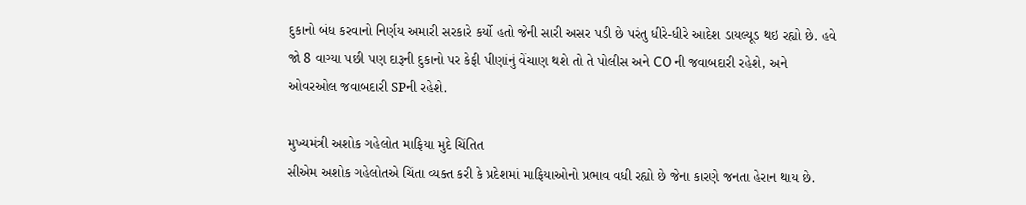દુકાનો બંધ કરવાનો નિર્ણય અમારી સરકારે કર્યો હતો જેની સારી અસર પડી છે પરંતુ ધીરે-ધીરે આદેશ ડાયલ્યૂડ થઇ રહ્યો છે. હવે જો 8 વાગ્યા પછી પણ દારૂની દુકાનો પર કેફી પીણાંનું વેંચાણ થશે તો તે પોલીસ અને CO ની જવાબદારી રહેશે, અને ઓવરઓલ જવાબદારી SPની રહેશે.

મુખ્યમંત્રી અશોક ગહેલોત માફિયા મુદે ચિંતિત
સીએમ અશોક ગહેલોતએ ચિંતા વ્યક્ત કરી કે પ્રદેશમાં માફિયાઓનો પ્રભાવ વધી રહ્યો છે જેના કારણે જનતા હેરાન થાય છે.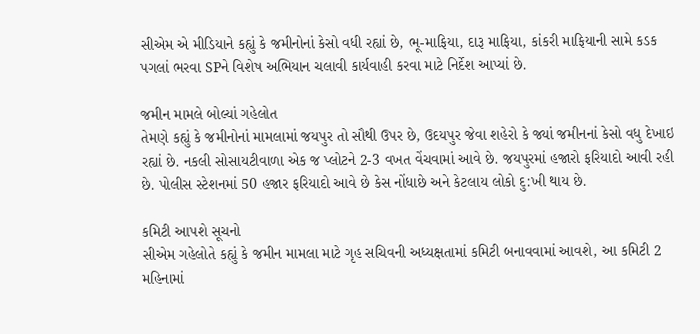સીએમ એ મીડિયાને કહ્યું કે જમીનોનાં કેસો વધી રહ્યાં છે, ભૂ-માફિયા, દારૂ માફિયા, કાંકરી માફિયાની સામે કડક પગલાં ભરવા SPને વિશેષ અભિયાન ચલાવી કાર્યવાહી કરવા માટે નિર્દેશ આપ્યાં છે.

જમીન મામલે બોલ્યાં ગહેલોત
તેમણે કહ્યું કે જમીનોનાં મામલામાં જયપુર તો સૌથી ઉપર છે, ઉદયપુર જેવા શહેરો કે જ્યાં જમીનનાં કેસો વધુ દેખાઇ રહ્યાં છે. નકલી સોસાયટીવાળા એક જ પ્લોટને 2-3 વખત વેંચવામાં આવે છે. જયપુરમાં હજારો ફરિયાદો આવી રહી છે. પોલીસ સ્ટેશનમાં 50 હજાર ફરિયાદો આવે છે કેસ નોંધાછે અને કેટલાય લોકો દુ:ખી થાય છે.

કમિટી આપશે સૂચનો
સીએમ ગહેલોતે કહ્યું કે જમીન મામલા માટે ગૃહ સચિવની અધ્યક્ષતામાં કમિટી બનાવવામાં આવશે, આ કમિટી 2 મહિનામાં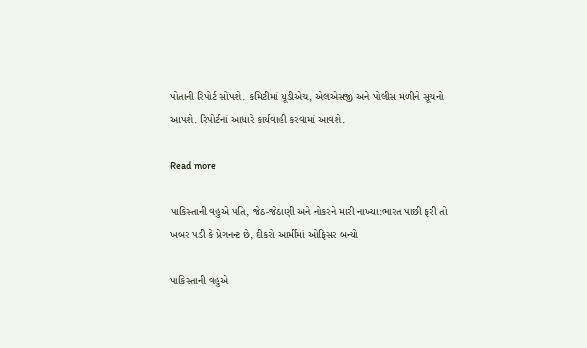પોતાની રિપોર્ટ સોંપશે. કમિટીમાં યૂડીએચ, એલએસજી અને પોલીસ મળીને સૂચનો આપશે. રિપોર્ટનાં આધારે કાર્યવાહી કરવામાં આવશે.

Read more

પાકિસ્તાની વહુએ પતિ, જેઠ-જેઠાણી અને નોકરને મારી નાખ્યા:ભારત પાછી ફરી તો ખબર પડી કે પ્રેગનન્ટ છે, દીકરો આર્મીમાં ઓફિસર બન્યો

પાકિસ્તાની વહુએ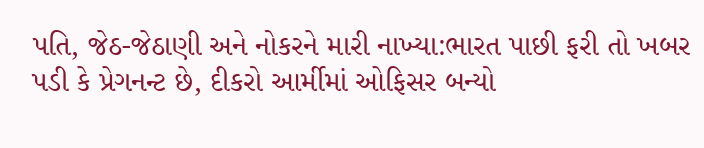પતિ, જેઠ-જેઠાણી અને નોકરને મારી નાખ્યા:ભારત પાછી ફરી તો ખબર પડી કે પ્રેગનન્ટ છે, દીકરો આર્મીમાં ઓફિસર બન્યો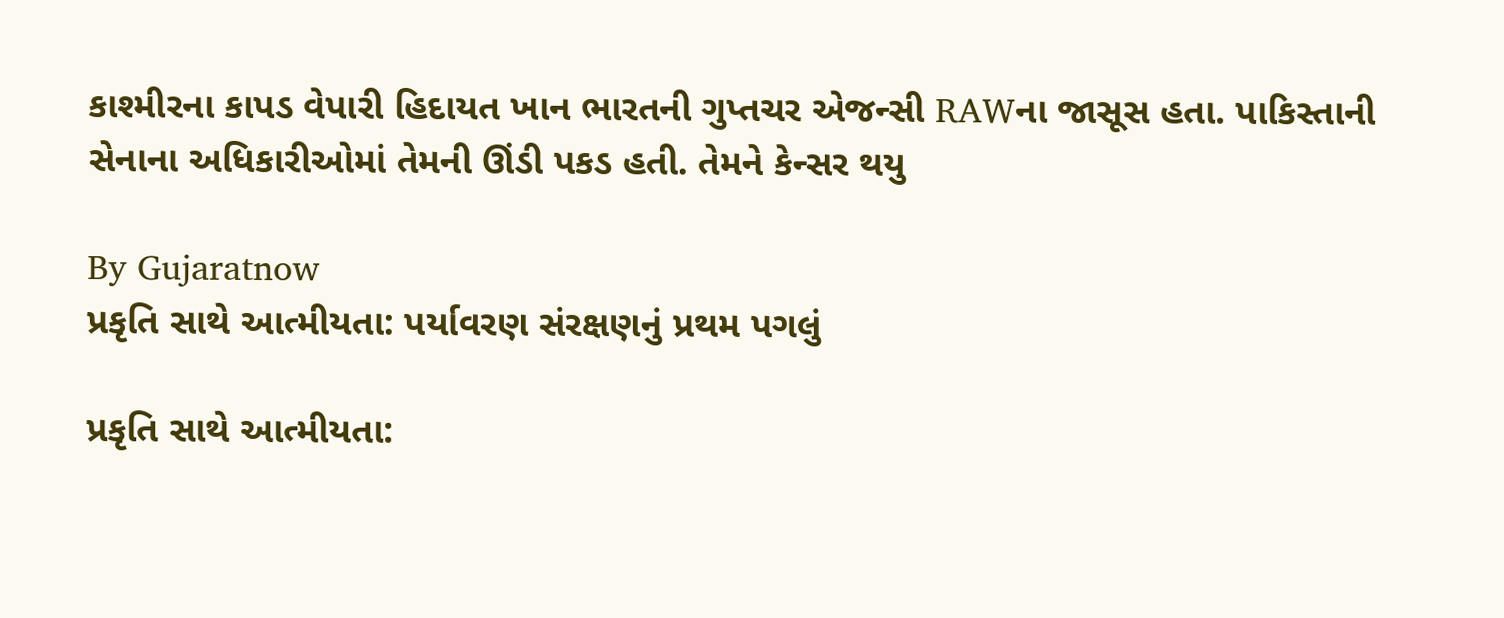કાશ્મીરના કાપડ વેપારી હિદાયત ખાન ભારતની ગુપ્તચર એજન્સી RAWના જાસૂસ હતા. પાકિસ્તાની સેનાના અધિકારીઓમાં તેમની ઊંડી પકડ હતી. તેમને કેન્સર થયુ

By Gujaratnow
પ્રકૃતિ સાથે આત્મીયતા: પર્યાવરણ સંરક્ષણનું પ્રથમ પગલું

પ્રકૃતિ સાથે આત્મીયતા: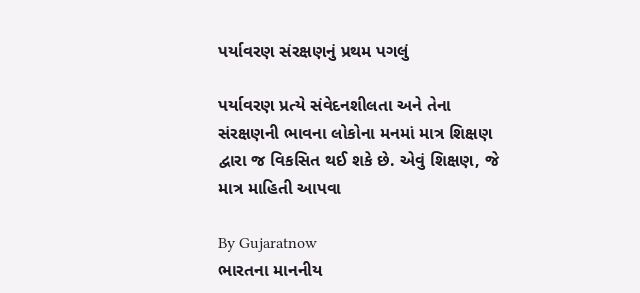પર્યાવરણ સંરક્ષણનું પ્રથમ પગલું

પર્યાવરણ પ્રત્યે સંવેદનશીલતા અને તેના સંરક્ષણની ભાવના લોકોના મનમાં માત્ર શિક્ષણ દ્વારા જ વિકસિત થઈ શકે છે. એવું શિક્ષણ, જે માત્ર માહિતી આપવા

By Gujaratnow
ભારતના માનનીય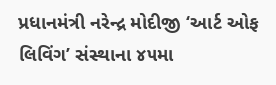પ્રધાનમંત્રી નરેન્દ્ર મોદીજી ‘આર્ટ ઓફ લિવિંગ’ સંસ્થાના ૪૫મા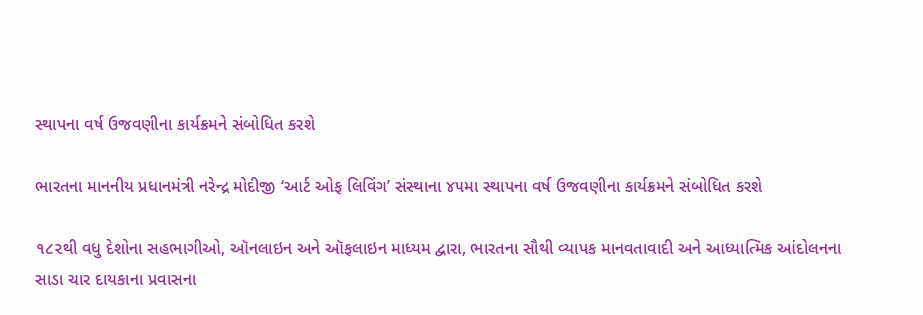સ્થાપના વર્ષ ઉજવણીના કાર્યક્રમને સંબોધિત કરશે

ભારતના માનનીય પ્રધાનમંત્રી નરેન્દ્ર મોદીજી ‘આર્ટ ઓફ લિવિંગ’ સંસ્થાના ૪૫મા સ્થાપના વર્ષ ઉજવણીના કાર્યક્રમને સંબોધિત કરશે

૧૮૨થી વધુ દેશોના સહભાગીઓ, ઑનલાઇન અને ઑફલાઇન માધ્યમ દ્વારા, ભારતના સૌથી વ્યાપક માનવતાવાદી અને આધ્યાત્મિક આંદોલનના સાડા ચાર દાયકાના પ્રવાસના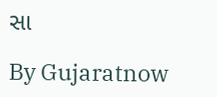સા

By Gujaratnow